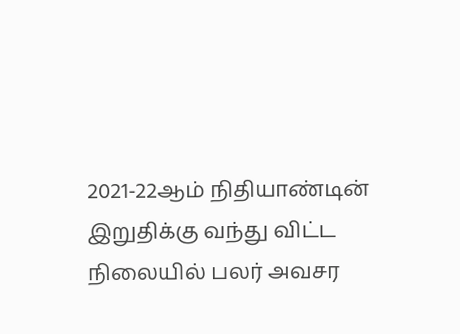2021-22ஆம் நிதியாண்டின் இறுதிக்கு வந்து விட்ட நிலையில் பலர் அவசர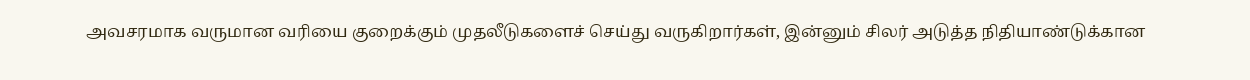அவசரமாக வருமான வரியை குறைக்கும் முதலீடுகளைச் செய்து வருகிறார்கள், இன்னும் சிலர் அடுத்த நிதியாண்டுக்கான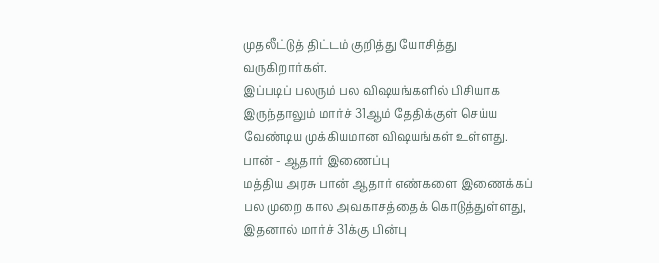முதலீட்டுத் திட்டம் குறித்து யோசித்து வருகிறார்கள்.
இப்படிப் பலரும் பல விஷயங்களில் பிசியாக இருந்தாலும் மார்ச் 31ஆம் தேதிக்குள் செய்ய வேண்டிய முக்கியமான விஷயங்கள் உள்ளது.
பான் - ஆதார் இணைப்பு
மத்திய அரசு பான் ஆதார் எண்களை இணைக்கப் பல முறை கால அவகாசத்தைக் கொடுத்துள்ளது, இதனால் மார்ச் 31க்கு பின்பு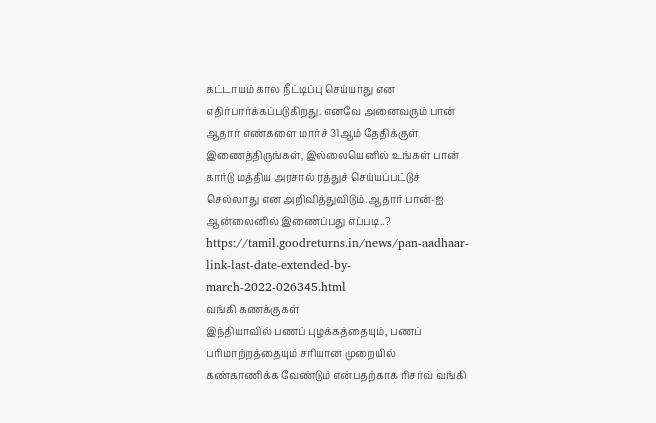கட்டாயம் கால நீட்டிப்பு செய்யாது என எதிர்பார்க்கப்படுகிறது. எனவே அனைவரும் பான் ஆதார் எண்களை மார்ச் 31ஆம் தேதிக்குள் இணைத்திருங்கள், இல்லையெனில் உங்கள் பான் கார்டு மத்திய அரசால் ரத்துச் செய்யப்பட்டுச் செல்லாது என அறிவித்துவிடும்.ஆதார் பான்-ஐ ஆன்லைனில் இணைப்பது எப்படி..?
https://tamil.goodreturns.in/news/pan-aadhaar-link-last-date-extended-by-march-2022-026345.html
வங்கி கணக்குகள்
இந்தியாவில் பணப் புழக்கத்தையும், பணப் பரிமாற்றத்தையும் சரியான முறையில் கண்காணிக்க வேண்டும் என்பதற்காக ரிசர்வ் வங்கி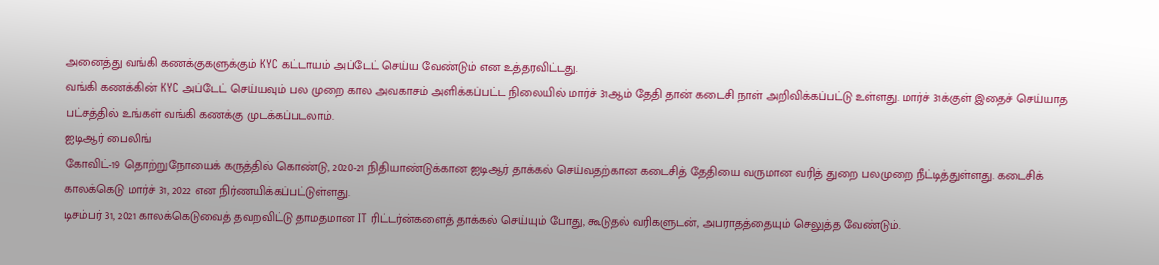அனைத்து வங்கி கணக்குகளுக்கும் KYC கட்டாயம் அப்டேட் செய்ய வேண்டும் என உத்தரவிட்டது.
வங்கி கணக்கின் KYC அப்டேட் செய்யவும் பல முறை கால அவகாசம் அளிக்கப்பட்ட நிலையில் மார்ச் 31ஆம் தேதி தான் கடைசி நாள் அறிவிக்கப்பட்டு உள்ளது. மார்ச் 31க்குள் இதைச் செய்யாத பட்சத்தில் உங்கள் வங்கி கணக்கு முடக்கப்படலாம்.
ஐடிஆர் பைலிங்
கோவிட்-19 தொற்றுநோயைக் கருத்தில் கொண்டு, 2020-21 நிதியாண்டுக்கான ஐடிஆர் தாக்கல் செய்வதற்கான கடைசித் தேதியை வருமான வரித் துறை பலமுறை நீட்டித்துள்ளது. கடைசிக் காலக்கெடு மார்ச் 31, 2022 என நிர்ணயிக்கப்பட்டுள்ளது.
டிசம்பர் 31, 2021 காலக்கெடுவைத் தவறவிட்டு தாமதமான IT ரிட்டர்ன்களைத் தாக்கல் செய்யும் போது, கூடுதல் வரிகளுடன், அபராதத்தையும் செலுத்த வேண்டும்.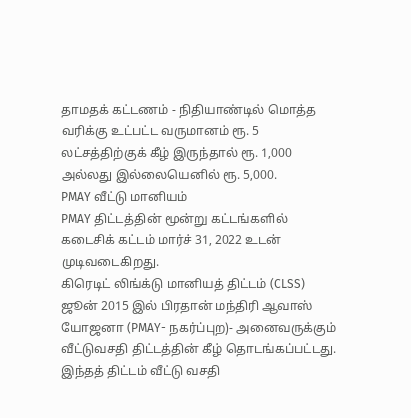தாமதக் கட்டணம் - நிதியாண்டில் மொத்த வரிக்கு உட்பட்ட வருமானம் ரூ. 5 லட்சத்திற்குக் கீழ் இருந்தால் ரூ. 1,000 அல்லது இல்லையெனில் ரூ. 5,000.
PMAY வீட்டு மானியம்
PMAY திட்டத்தின் மூன்று கட்டங்களில் கடைசிக் கட்டம் மார்ச் 31, 2022 உடன் முடிவடைகிறது.
கிரெடிட் லிங்க்டு மானியத் திட்டம் (CLSS) ஜூன் 2015 இல் பிரதான் மந்திரி ஆவாஸ் யோஜனா (PMAY- நகர்ப்புற)- அனைவருக்கும் வீட்டுவசதி திட்டத்தின் கீழ் தொடங்கப்பட்டது. இந்தத் திட்டம் வீட்டு வசதி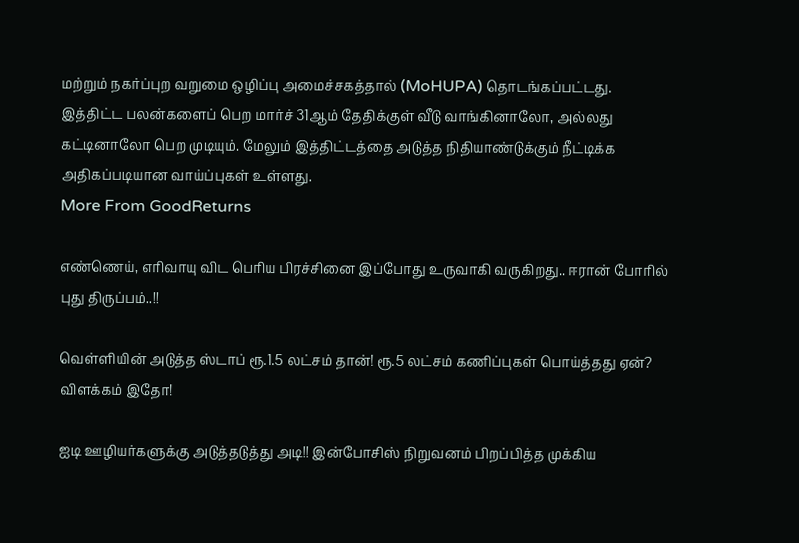மற்றும் நகர்ப்புற வறுமை ஒழிப்பு அமைச்சகத்தால் (MoHUPA) தொடங்கப்பட்டது.
இத்திட்ட பலன்களைப் பெற மார்ச் 31ஆம் தேதிக்குள் வீடு வாங்கினாலோ, அல்லது கட்டினாலோ பெற முடியும். மேலும் இத்திட்டத்தை அடுத்த நிதியாண்டுக்கும் நீட்டிக்க அதிகப்படியான வாய்ப்புகள் உள்ளது.
More From GoodReturns

எண்ணெய், எரிவாயு விட பெரிய பிரச்சினை இப்போது உருவாகி வருகிறது.. ஈரான் போரில் புது திருப்பம்..!!

வெள்ளியின் அடுத்த ஸ்டாப் ரூ.1.5 லட்சம் தான்! ரூ.5 லட்சம் கணிப்புகள் பொய்த்தது ஏன்? விளக்கம் இதோ!

ஐடி ஊழியர்களுக்கு அடுத்தடுத்து அடி!! இன்போசிஸ் நிறுவனம் பிறப்பித்த முக்கிய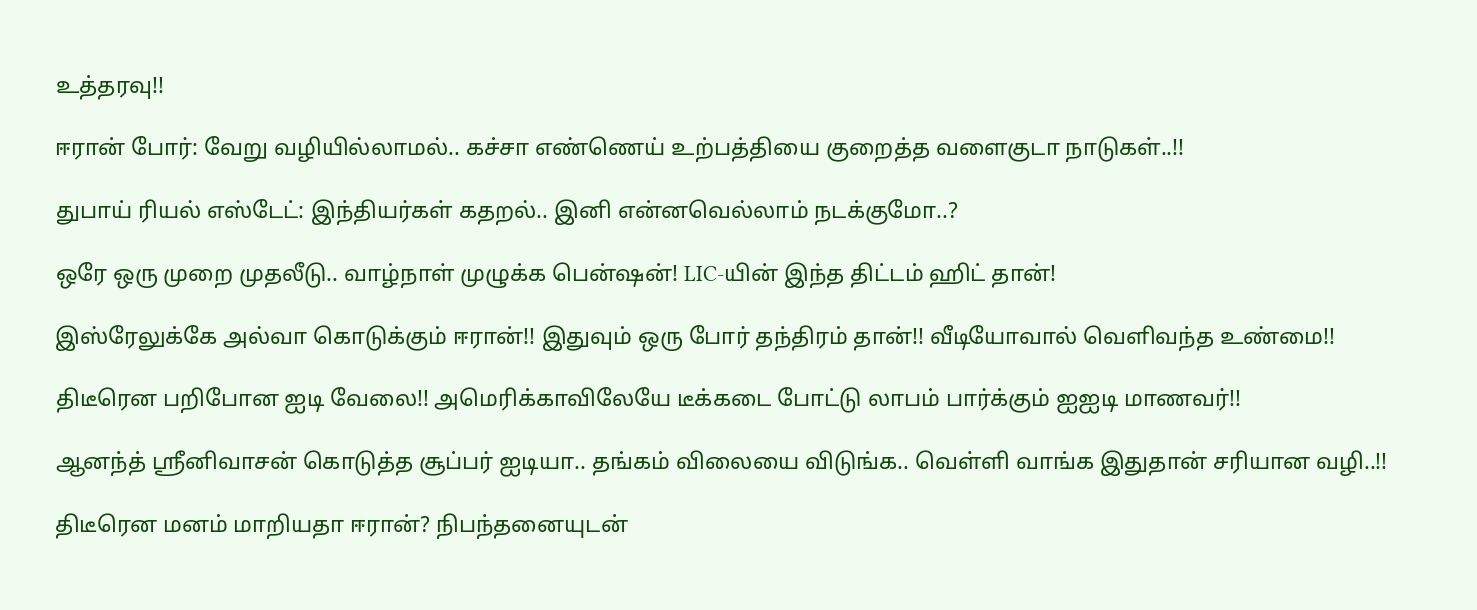உத்தரவு!!

ஈரான் போர்: வேறு வழியில்லாமல்.. கச்சா எண்ணெய் உற்பத்தியை குறைத்த வளைகுடா நாடுகள்..!!

துபாய் ரியல் எஸ்டேட்: இந்தியர்கள் கதறல்.. இனி என்னவெல்லாம் நடக்குமோ..?

ஒரே ஒரு முறை முதலீடு.. வாழ்நாள் முழுக்க பென்ஷன்! LIC-யின் இந்த திட்டம் ஹிட் தான்!

இஸ்ரேலுக்கே அல்வா கொடுக்கும் ஈரான்!! இதுவும் ஒரு போர் தந்திரம் தான்!! வீடியோவால் வெளிவந்த உண்மை!!

திடீரென பறிபோன ஐடி வேலை!! அமெரிக்காவிலேயே டீக்கடை போட்டு லாபம் பார்க்கும் ஐஐடி மாணவர்!!

ஆனந்த் ஸ்ரீனிவாசன் கொடுத்த சூப்பர் ஐடியா.. தங்கம் விலையை விடுங்க.. வெள்ளி வாங்க இதுதான் சரியான வழி..!!

திடீரென மனம் மாறியதா ஈரான்? நிபந்தனையுடன்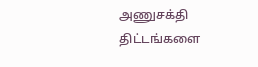அணுசக்தி திட்டங்களை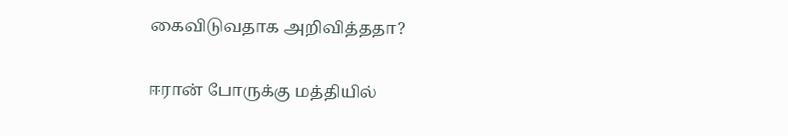கைவிடுவதாக அறிவித்ததா?

ஈரான் போருக்கு மத்தியில்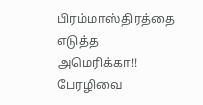பிரம்மாஸ்திரத்தை எடுத்த அமெரிக்கா!! பேரழிவை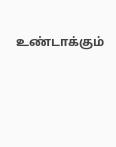உண்டாக்கும்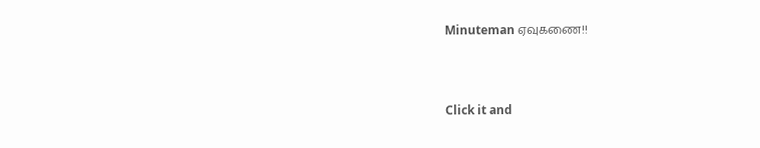Minuteman ஏவுகணை!!



Click it and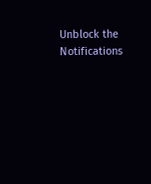Unblock the Notifications